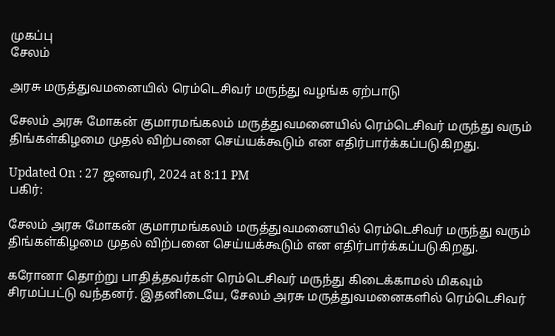முகப்பு
சேலம்

அரசு மருத்துவமனையில் ரெம்டெசிவர் மருந்து வழங்க ஏற்பாடு

சேலம் அரசு மோகன் குமாரமங்கலம் மருத்துவமனையில் ரெம்டெசிவர் மருந்து வரும் திங்கள்கிழமை முதல் விற்பனை செய்யக்கூடும் என எதிர்பார்க்கப்படுகிறது.

Updated On : 27 ஜனவரி, 2024 at 8:11 PM
பகிர்:

சேலம் அரசு மோகன் குமாரமங்கலம் மருத்துவமனையில் ரெம்டெசிவர் மருந்து வரும் திங்கள்கிழமை முதல் விற்பனை செய்யக்கூடும் என எதிர்பார்க்கப்படுகிறது.

கரோனா தொற்று பாதித்தவர்கள் ரெம்டெசிவர் மருந்து கிடைக்காமல் மிகவும் சிரமப்பட்டு வந்தனர். இதனிடையே, சேலம் அரசு மருத்துவமனைகளில் ரெம்டெசிவர்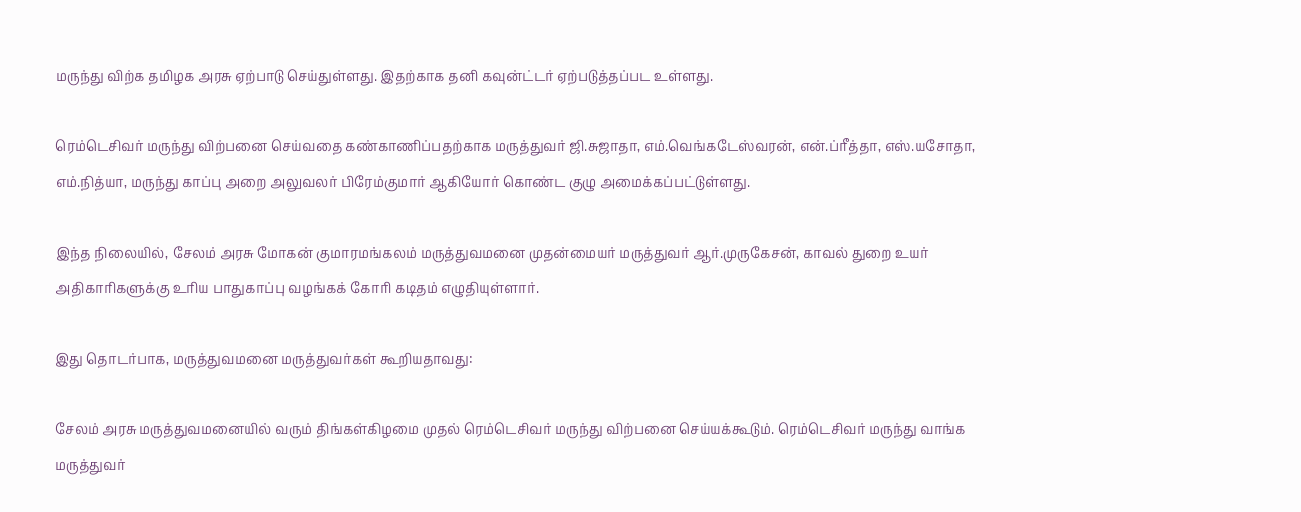மருந்து விற்க தமிழக அரசு ஏற்பாடு செய்துள்ளது. இதற்காக தனி கவுன்ட்டர் ஏற்படுத்தப்பட உள்ளது.

ரெம்டெசிவர் மருந்து விற்பனை செய்வதை கண்காணிப்பதற்காக மருத்துவர் ஜி.சுஜாதா, எம்.வெங்கடேஸ்வரன், என்.ப்ரீத்தா, எஸ்.யசோதா, எம்.நித்யா, மருந்து காப்பு அறை அலுவலர் பிரேம்குமார் ஆகியோர் கொண்ட குழு அமைக்கப்பட்டுள்ளது.

இந்த நிலையில், சேலம் அரசு மோகன் குமாரமங்கலம் மருத்துவமனை முதன்மையர் மருத்துவர் ஆர்.முருகேசன், காவல் துறை உயர் அதிகாரிகளுக்கு உரிய பாதுகாப்பு வழங்கக் கோரி கடிதம் எழுதியுள்ளார்.

இது தொடர்பாக, மருத்துவமனை மருத்துவர்கள் கூறியதாவது:

சேலம் அரசு மருத்துவமனையில் வரும் திங்கள்கிழமை முதல் ரெம்டெசிவர் மருந்து விற்பனை செய்யக்கூடும். ரெம்டெசிவர் மருந்து வாங்க மருத்துவர்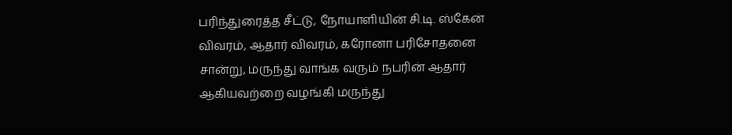பரிந்துரைத்த சீட்டு, நோயாளியின் சி.டி. ஸ்கேன் விவரம், ஆதார் விவரம், கரோனா பரிசோதனை சான்று, மருந்து வாங்க வரும் நபரின் ஆதார் ஆகியவற்றை வழங்கி மருந்து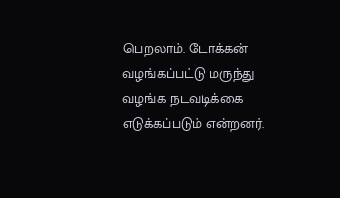பெறலாம். டோக்கன் வழங்கப்பட்டு மருந்து வழங்க நடவடிக்கை எடுக்கப்படும் என்றனர்.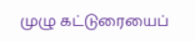முழு கட்டுரையைப்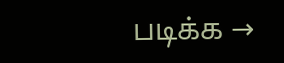படிக்க →